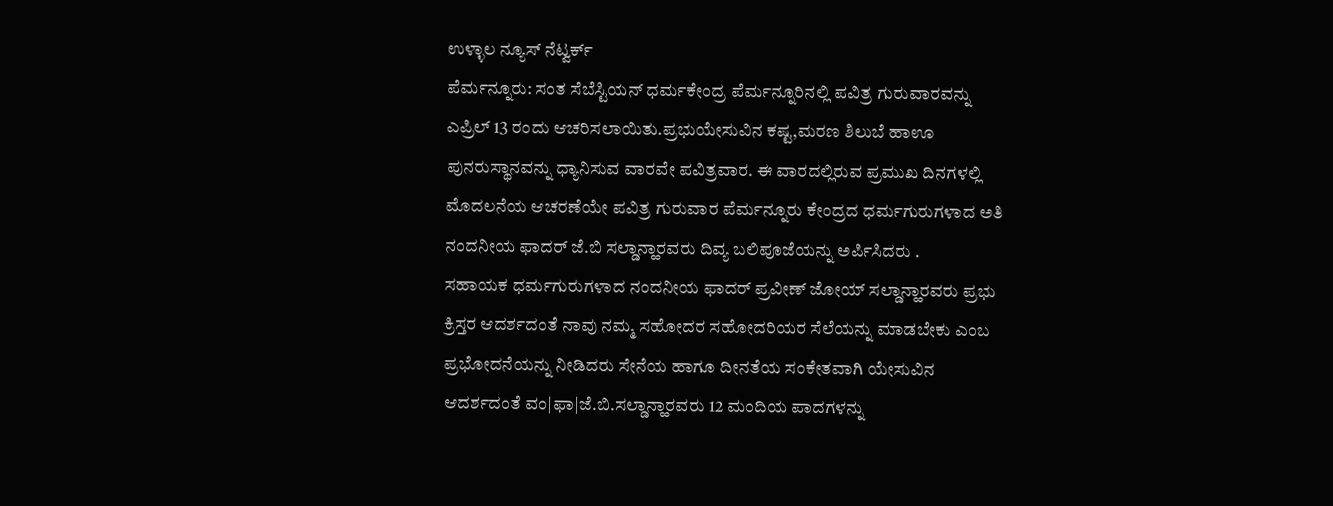ಉಳ್ಳಾಲ ನ್ಯೂಸ್ ನೆಟ್ವರ್ಕ್
ಪೆರ್ಮನ್ನೂರು: ಸಂತ ಸೆಬೆಸ್ಟಿಯನ್ ಧರ್ಮಕೇಂದ್ರ ಪೆರ್ಮನ್ನೂರಿನಲ್ಲಿ ಪವಿತ್ರ ಗುರುವಾರವನ್ನು ಎಪ್ರಿಲ್ 13 ರಂದು ಆಚರಿಸಲಾಯಿತು.ಪ್ರಭುಯೇಸುವಿನ ಕಷ್ಟ,ಮರಣ ಶಿಲುಬೆ ಹಾಊ ಪುನರುಸ್ಥಾನವನ್ನು ಧ್ಯಾನಿಸುವ ವಾರವೇ ಪವಿತ್ರವಾರ. ಈ ವಾರದಲ್ಲಿರುವ ಪ್ರಮುಖ ದಿನಗಳಲ್ಲಿ ಮೊದಲನೆಯ ಆಚರಣೆಯೇ ಪವಿತ್ರ ಗುರುವಾರ ಪೆರ್ಮನ್ನೂರು ಕೇಂದ್ರದ ಧರ್ಮಗುರುಗಳಾದ ಅತಿ ನಂದನೀಯ ಫಾದರ್ ಜೆ.ಬಿ ಸಲ್ಡಾನ್ಹಾರವರು ದಿವ್ಯ ಬಲಿಪೂಜೆಯನ್ನು ಅರ್ಪಿಸಿದರು .
ಸಹಾಯಕ ಧರ್ಮಗುರುಗಳಾದ ನಂದನೀಯ ಫಾದರ್ ಪ್ರವೀಣ್ ಜೋಯ್ ಸಲ್ಡಾನ್ಹಾರವರು ಪ್ರಭು ಕ್ರಿಸ್ತರ ಆದರ್ಶದಂತೆ ನಾವು ನಮ್ಮ ಸಹೋದರ ಸಹೋದರಿಯರ ಸೆಲೆಯನ್ನು ಮಾಡಬೇಕು ಎಂಬ ಪ್ರಭೋದನೆಯನ್ನು ನೀಡಿದರು ಸೇನೆಯ ಹಾಗೂ ದೀನತೆಯ ಸಂಕೇತವಾಗಿ ಯೇಸುವಿನ ಆದರ್ಶದಂತೆ ವಂ|ಫಾ|ಜೆ.ಬಿ.ಸಲ್ಡಾನ್ಹಾರವರು 12 ಮಂದಿಯ ಪಾದಗಳನ್ನು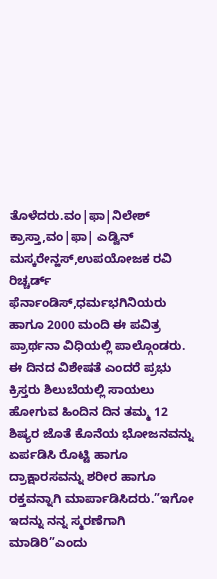ತೊಳೆದರು.ವಂ|ಫಾ|ನಿಲೇಶ್ ಕ್ರಾಸ್ತಾ,ವಂ|ಫಾ| ಎಡ್ವಿನ್ ಮಸ್ಕರೇನ್ಹಸ್,ಉಪಯೋಜಕ ರವಿ ರಿಚ್ಚರ್ಡ್ ಫೆರ್ನಾಂಡಿಸ್,ಧರ್ಮಭಗಿನಿಯರು ಹಾಗೂ 2000 ಮಂದಿ ಈ ಪವಿತ್ರ ಪ್ರಾರ್ಥನಾ ವಿಧಿಯಲ್ಲಿ ಪಾಲ್ಗೊಂಡರು.
ಈ ದಿನದ ವಿಶೇಷತೆ ಎಂದರೆ ಪ್ರಭು ಕ್ರಿಸ್ತರು ಶಿಲುಬೆಯಲ್ಲಿ ಸಾಯಲು ಹೋಗುವ ಹಿಂದಿನ ದಿನ ತಮ್ಮ 12 ಶಿಷ್ಯರ ಜೊತೆ ಕೊನೆಯ ಭೋಜನವನ್ನು ಏರ್ಪಡಿಸಿ ರೊಟ್ಟಿ ಹಾಗೂ ದ್ರಾಕ್ಷಾರಸವನ್ನು ಶರೀರ ಹಾಗೂ ರಕ್ತವನ್ನಾಗಿ ಮಾರ್ಪಾಡಿಸಿದರು.”ಇಗೋ ಇದನ್ನು ನನ್ನ ಸ್ಮರಣೆಗಾಗಿ ಮಾಡಿರಿ”ಎಂದು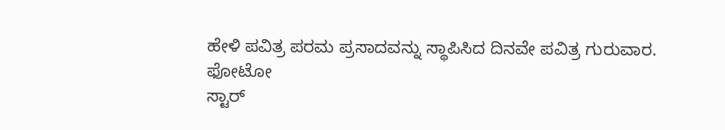ಹೇಳಿ ಪವಿತ್ರ ಪರಮ ಪ್ರಸಾದವನ್ನು ಸ್ಥಾಪಿಸಿದ ದಿನವೇ ಪವಿತ್ರ ಗುರುವಾರ.
ಫೋಟೋ
ಸ್ಟಾರ್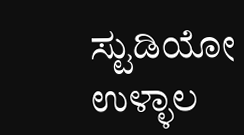ಸ್ಟುಡಿಯೋ ಉಳ್ಳಾಲ